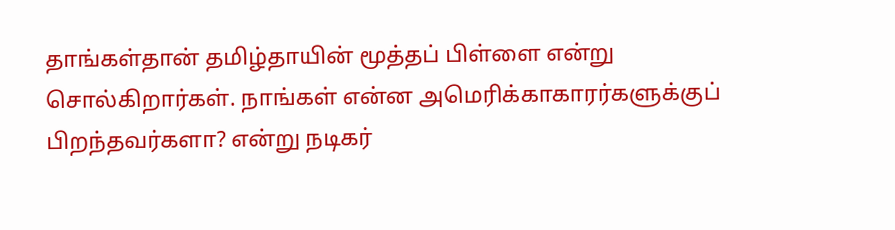தாங்கள்தான் தமிழ்தாயின் மூத்தப் பிள்ளை என்று சொல்கிறார்கள். நாங்கள் என்ன அமெரிக்காகாரர்களுக்குப் பிறந்தவர்களா? என்று நடிகர்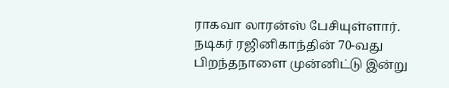ராகவா லாரன்ஸ் பேசியுள்ளார்.
நடிகர் ரஜினிகாந்தின் 70-வது பிறந்தநாளை முன்னிட்டு இன்று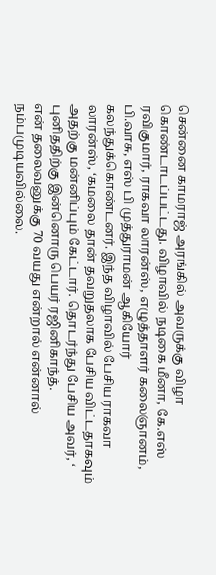சென்னை காமராஜ் அரங்கில் அவருக்கு விழா கொண்டாடப்பட்டது. விழாவில் நடிகை மீனா, கே.எஸ் ரவிகுமார், ராகவா லாரன்ஸ், எழுத்தாளர் கலைஞானம், பி.வாசு, எஸ் பி முத்துராமன் ஆகியோர் கலந்துக்கொண்டனர். இந்த விழாவில் பேசிய ராகவா லாரன்ஸ், ‘கமலை தான் தவறுதலாக பேசிய விட்டதாகவும் அதற்கு மன்னிப்பும் கேட்டார். தொடர்ந்து பேசிய அவர், ‘
புனிததிற்கு இன்னொரு பெயர் ரஜினிகாந்த்.
என் தலைவனுக்கு 70 வயது என்றால் என்னால் நம்பமுடியவில்லை.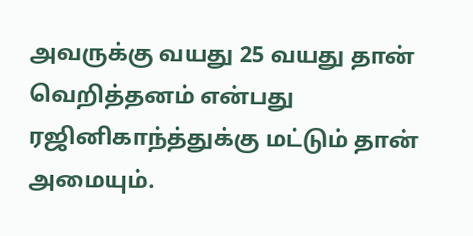அவருக்கு வயது 25 வயது தான்
வெறித்தனம் என்பது ரஜினிகாந்த்துக்கு மட்டும் தான் அமையும்.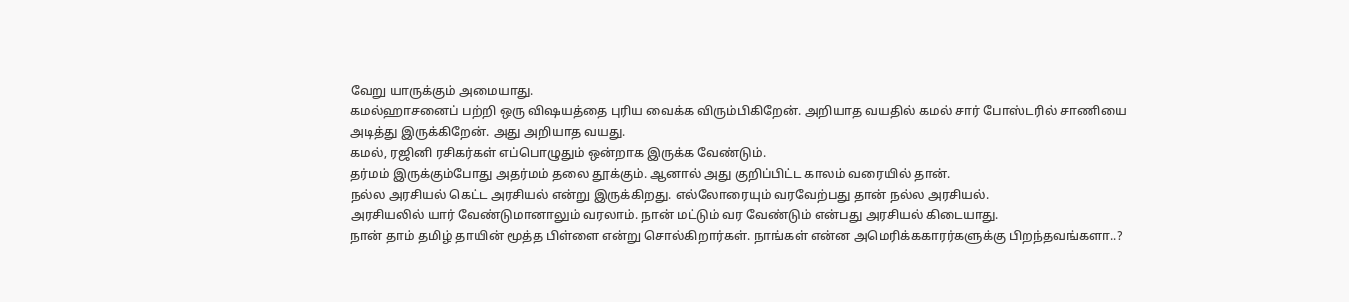வேறு யாருக்கும் அமையாது.
கமல்ஹாசனைப் பற்றி ஒரு விஷயத்தை புரிய வைக்க விரும்பிகிறேன். அறியாத வயதில் கமல் சார் போஸ்டரில் சாணியை அடித்து இருக்கிறேன். அது அறியாத வயது.
கமல், ரஜினி ரசிகர்கள் எப்பொழுதும் ஒன்றாக இருக்க வேண்டும்.
தர்மம் இருக்கும்போது அதர்மம் தலை தூக்கும். ஆனால் அது குறிப்பிட்ட காலம் வரையில் தான்.
நல்ல அரசியல் கெட்ட அரசியல் என்று இருக்கிறது. எல்லோரையும் வரவேற்பது தான் நல்ல அரசியல்.
அரசியலில் யார் வேண்டுமானாலும் வரலாம். நான் மட்டும் வர வேண்டும் என்பது அரசியல் கிடையாது.
நான் தாம் தமிழ் தாயின் மூத்த பிள்ளை என்று சொல்கிறார்கள். நாங்கள் என்ன அமெரிக்ககாரர்களுக்கு பிறந்தவங்களா..?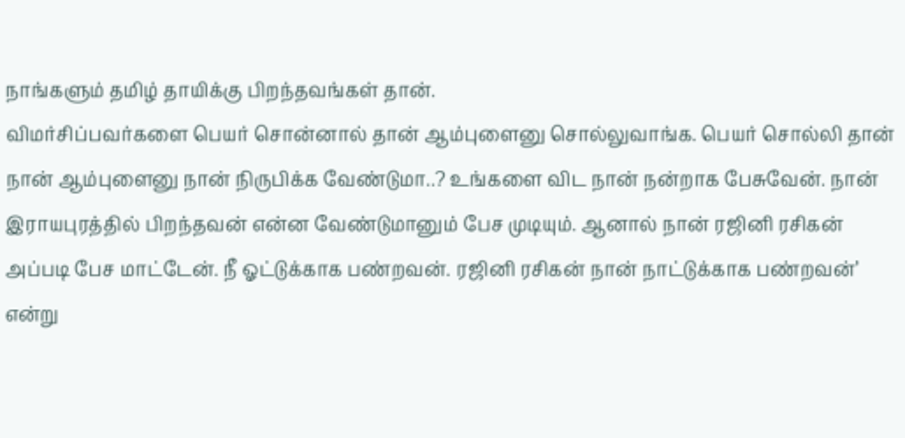நாங்களும் தமிழ் தாயிக்கு பிறந்தவங்கள் தான்.
விமர்சிப்பவர்களை பெயர் சொன்னால் தான் ஆம்புளைனு சொல்லுவாங்க. பெயர் சொல்லி தான் நான் ஆம்புளைனு நான் நிருபிக்க வேண்டுமா..? உங்களை விட நான் நன்றாக பேசுவேன். நான் இராயபுரத்தில் பிறந்தவன் என்ன வேண்டுமானும் பேச முடியும். ஆனால் நான் ரஜினி ரசிகன் அப்படி பேச மாட்டேன். நீ ஓட்டுக்காக பண்றவன். ரஜினி ரசிகன் நான் நாட்டுக்காக பண்றவன்’ என்று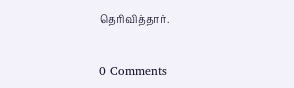தெரிவித்தார்.


0 Comments